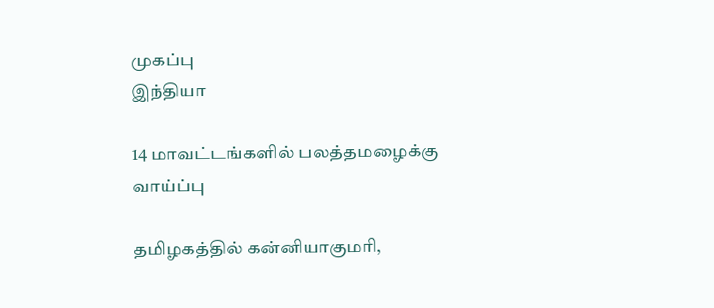முகப்பு
இந்தியா

14 மாவட்டங்களில் பலத்தமழைக்கு வாய்ப்பு

தமிழகத்தில் கன்னியாகுமரி,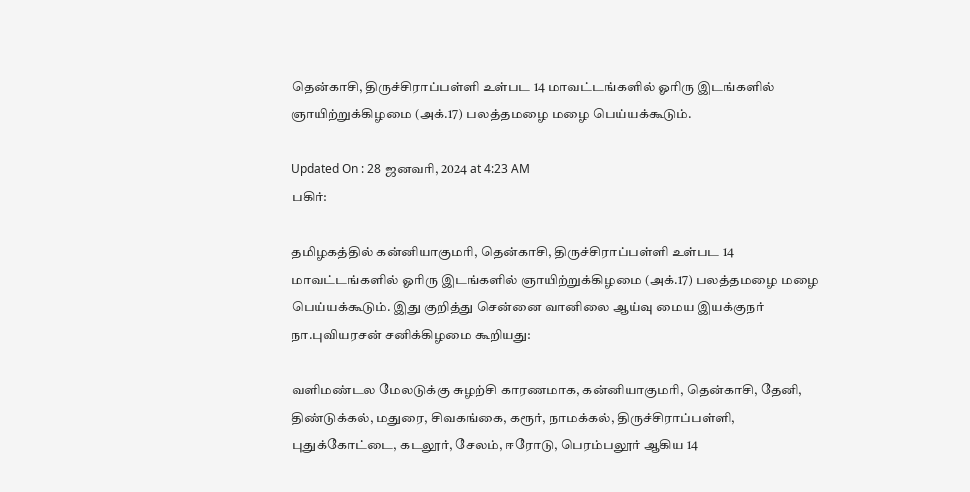தென்காசி, திருச்சிராப்பள்ளி உள்பட 14 மாவட்டங்களில் ஓரிரு இடங்களில் ஞாயிற்றுக்கிழமை (அக்.17) பலத்தமழை மழை பெய்யக்கூடும்.

Updated On : 28 ஜனவரி, 2024 at 4:23 AM
பகிர்:

தமிழகத்தில் கன்னியாகுமரி, தென்காசி, திருச்சிராப்பள்ளி உள்பட 14 மாவட்டங்களில் ஓரிரு இடங்களில் ஞாயிற்றுக்கிழமை (அக்.17) பலத்தமழை மழை பெய்யக்கூடும். இது குறித்து சென்னை வானிலை ஆய்வு மைய இயக்குநர் நா.புவியரசன் சனிக்கிழமை கூறியது:

வளிமண்டல மேலடுக்கு சுழற்சி காரணமாக, கன்னியாகுமரி, தென்காசி, தேனி, திண்டுக்கல், மதுரை, சிவகங்கை, கரூர், நாமக்கல், திருச்சிராப்பள்ளி, புதுக்கோட்டை, கடலூர், சேலம், ஈரோடு, பெரம்பலூர் ஆகிய 14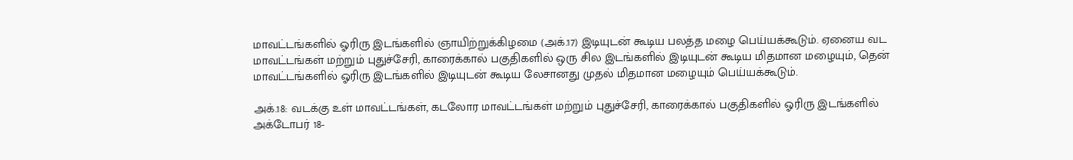மாவட்டங்களில் ஓரிரு இடங்களில் ஞாயிற்றுக்கிழமை (அக்.17) இடியுடன் கூடிய பலத்த மழை பெய்யக்கூடும். ஏனைய வட மாவட்டங்கள் மற்றும் புதுச்சேரி, காரைக்கால் பகுதிகளில் ஒரு சில இடங்களில் இடியுடன் கூடிய மிதமான மழையும், தென் மாவட்டங்களில் ஓரிரு இடங்களில் இடியுடன் கூடிய லேசானது முதல் மிதமான மழையும் பெய்யக்கூடும்.

அக்.18: வடக்கு உள் மாவட்டங்கள், கடலோர மாவட்டங்கள் மற்றும் புதுச்சேரி, காரைக்கால் பகுதிகளில் ஓரிரு இடங்களில் அக்டோபர் 18-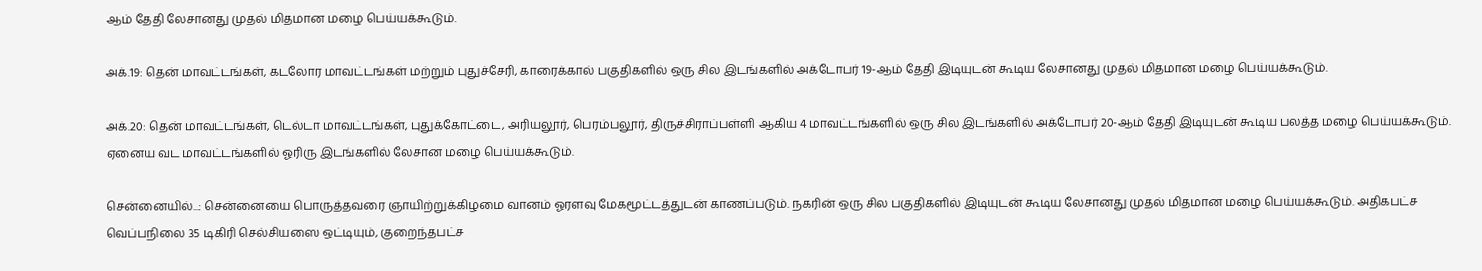ஆம் தேதி லேசானது முதல் மிதமான மழை பெய்யக்கூடும்.

அக்.19: தென் மாவட்டங்கள், கடலோர மாவட்டங்கள் மற்றும் புதுச்சேரி, காரைக்கால் பகுதிகளில் ஒரு சில இடங்களில் அக்டோபர் 19-ஆம் தேதி இடியுடன் கூடிய லேசானது முதல் மிதமான மழை பெய்யக்கூடும்.

அக்.20: தென் மாவட்டங்கள், டெல்டா மாவட்டங்கள், புதுக்கோட்டை, அரியலூர், பெரம்பலூர், திருச்சிராப்பள்ளி ஆகிய 4 மாவட்டங்களில் ஒரு சில இடங்களில் அக்டோபர் 20-ஆம் தேதி இடியுடன் கூடிய பலத்த மழை பெய்யக்கூடும். ஏனைய வட மாவட்டங்களில் ஓரிரு இடங்களில் லேசான மழை பெய்யக்கூடும்.

சென்னையில்...: சென்னையை பொருத்தவரை ஞாயிற்றுக்கிழமை வானம் ஓரளவு மேகமூட்டத்துடன் காணப்படும். நகரின் ஒரு சில பகுதிகளில் இடியுடன் கூடிய லேசானது முதல் மிதமான மழை பெய்யக்கூடும். அதிகபட்ச வெப்பநிலை 35 டிகிரி செல்சியஸை ஒட்டியும், குறைந்தபட்ச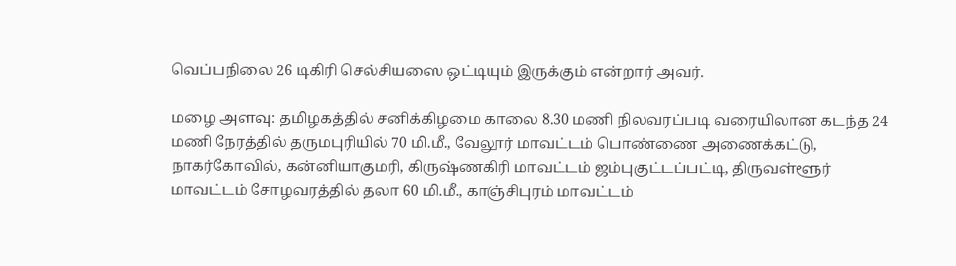வெப்பநிலை 26 டிகிரி செல்சியஸை ஒட்டியும் இருக்கும் என்றார் அவர்.

மழை அளவு: தமிழகத்தில் சனிக்கிழமை காலை 8.30 மணி நிலவரப்படி வரையிலான கடந்த 24 மணி நேரத்தில் தருமபுரியில் 70 மி.மீ., வேலூர் மாவட்டம் பொண்ணை அணைக்கட்டு, நாகர்கோவில், கன்னியாகுமரி, கிருஷ்ணகிரி மாவட்டம் ஜம்புகுட்டப்பட்டி, திருவள்ளூர் மாவட்டம் சோழவரத்தில் தலா 60 மி.மீ., காஞ்சிபுரம் மாவட்டம்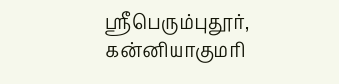ஸ்ரீபெரும்புதூர், கன்னியாகுமரி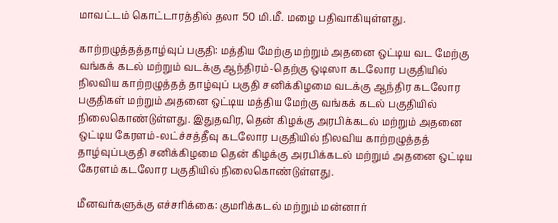மாவட்டம் கொட்டாரத்தில் தலா 50 மி.மீ. மழை பதிவாகியுள்ளது.

காற்றழுத்தத்தாழ்வுப் பகுதி: மத்திய மேற்கு மற்றும் அதனை ஒட்டிய வட மேற்கு வங்கக் கடல் மற்றும் வடக்கு ஆந்திரம்-தெற்கு ஒடிஸா கடலோர பகுதியில் நிலவிய காற்றழுத்தத் தாழ்வுப் பகுதி சனிக்கிழமை வடக்கு ஆந்திர கடலோர பகுதிகள் மற்றும் அதனை ஒட்டிய மத்திய மேற்கு வங்கக் கடல் பகுதியில் நிலைகொண்டுள்ளது. இதுதவிர, தென் கிழக்கு அரபிக்கடல் மற்றும் அதனை ஒட்டிய கேரளம்-லட்ச்சத்தீவு கடலோர பகுதியில் நிலவிய காற்றழுத்தத் தாழ்வுப்பகுதி சனிக்கிழமை தென் கிழக்கு அரபிக்கடல் மற்றும் அதனை ஒட்டிய கேரளம் கடலோர பகுதியில் நிலைகொண்டுள்ளது.

மீனவர்களுக்கு எச்சரிக்கை: குமரிக்கடல் மற்றும் மன்னார்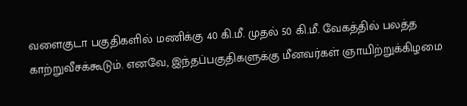வளைகுடா பகுதிகளில் மணிக்கு 40 கி.மீ. முதல் 50 கி.மீ. வேகத்தில் பலத்த காற்றுவீசக்கூடும். எனவே, இந்தப்பகுதிகளுக்கு மீனவர்கள் ஞாயிற்றுக்கிழமை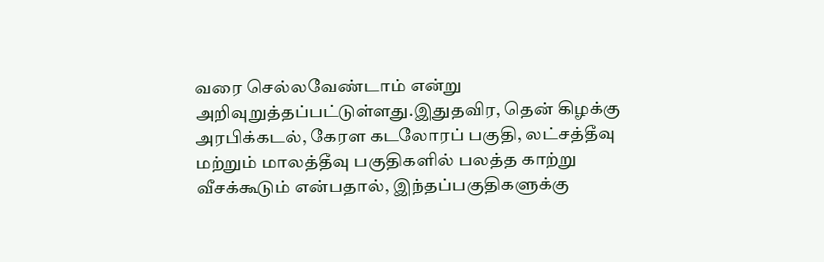வரை செல்லவேண்டாம் என்று அறிவுறுத்தப்பட்டுள்ளது.இதுதவிர, தென் கிழக்கு அரபிக்கடல், கேரள கடலோரப் பகுதி, லட்சத்தீவு மற்றும் மாலத்தீவு பகுதிகளில் பலத்த காற்று வீசக்கூடும் என்பதால், இந்தப்பகுதிகளுக்கு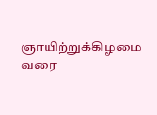ஞாயிற்றுக்கிழமை வரை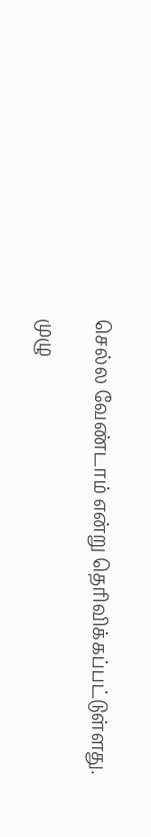செல்ல வேண்டாம் என்று தெரிவிக்கப்பட்டுள்ளது.

முழு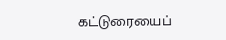கட்டுரையைப்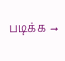படிக்க →